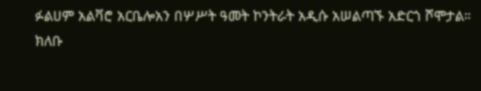ፉልሀም አልቫሮ አርቤሎአን በሦሥት ዓመት ኮንትራት አዲሱ አሠልጣኙ አድርጎ ሾሞታል።
ክለቡ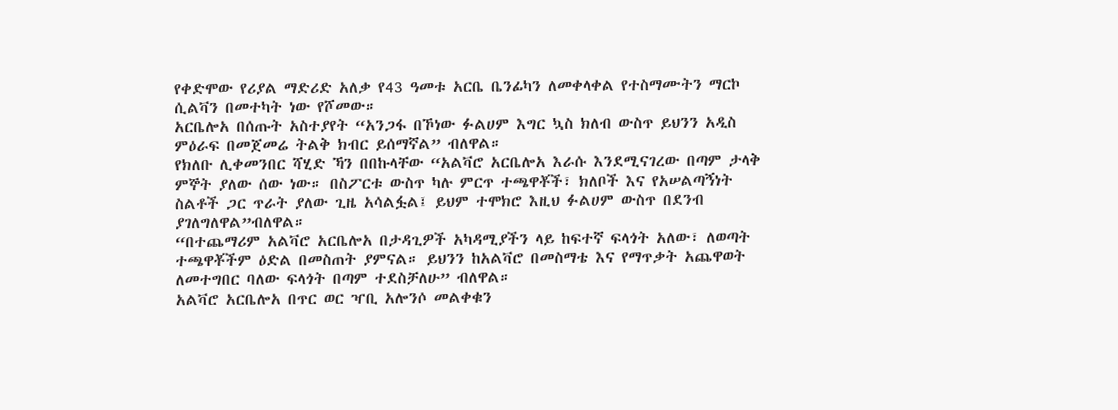የቀድሞው የሪያል ማድሪድ አለቃ የ43 ዓመቱ አርቤ ቤንፊካን ለመቀላቀል የተስማሙትን ማርኮ ሲልቫን በመተካት ነው የሾመው።
አርቤሎአ በሰጡት አስተያየት “አንጋፋ በኾነው ፉልሀም እግር ኳስ ክለብ ውስጥ ይህንን አዲስ ምዕራፍ በመጀመሬ ትልቅ ክብር ይሰማኛል” ብለዋል።
የክለቡ ሊቀመንበር ሻሂድ ኻን በበኩላቸው “አልቫሮ አርቤሎአ እራሱ እንደሚናገረው በጣም ታላቅ ምኞት ያለው ሰው ነው። በስፖርቱ ውስጥ ካሉ ምርጥ ተጫዋቾች፣ ክለቦች እና የአሠልጣኝነት ስልቶች ጋር ጥራት ያለው ጊዜ አሳልፏል፤ ይህም ተሞክሮ እዚህ ፉልሀም ውስጥ በደንብ ያገለግለዋል”ብለዋል።
“በተጨማሪም አልቫሮ አርቤሎአ በታዳጊዎች አካዳሚያችን ላይ ከፍተኛ ፍላጎት አለው፣ ለወጣት ተጫዋቾችም ዕድል በመስጠት ያምናል። ይህንን ከአልቫሮ በመስማቴ እና የማጥቃት አጨዋወት ለመተግበር ባለው ፍላጎት በጣም ተደስቻለሁ” ብለዋል።
አልቫሮ አርቤሎአ በጥር ወር ዣቢ አሎንሶ መልቀቁን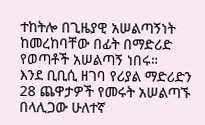ተከትሎ በጊዜያዊ አሠልጣኝነት ከመረከባቸው በፊት በማድሪድ የወጣቶች አሠልጣኝ ነበሩ።
እንደ ቢቢሲ ዘገባ የሪያል ማድሪድን 28 ጨዋታዎች የመሩት አሠልጣኙ በላሊጋው ሁለተኛ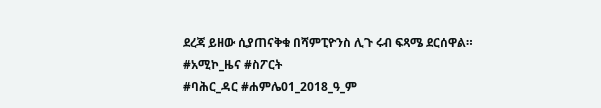ደረጃ ይዘው ሲያጠናቅቁ በሻምፒዮንስ ሊጉ ሩብ ፍጻሜ ደርሰዋል።
#አሚኮ_ዜና #ስፖርት
#ባሕር_ዳር #ሐምሌ01_2018_ዓ_ም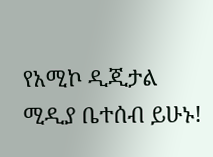የአሚኮ ዲጂታል ሚዲያ ቤተሰብ ይሁኑ!